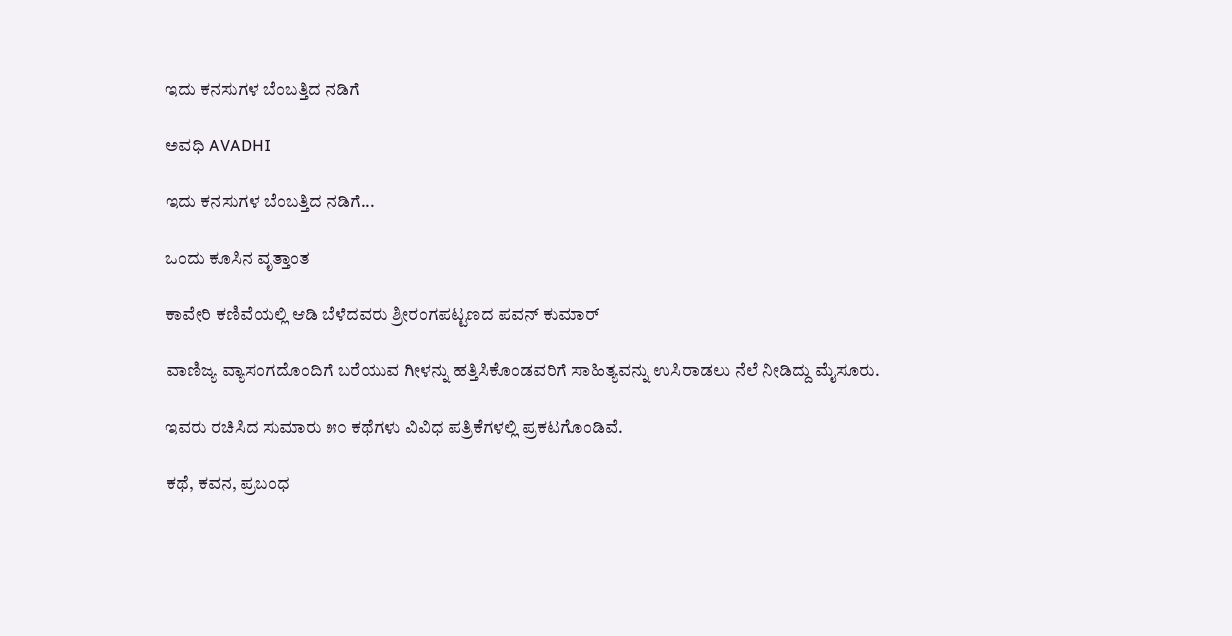ಇದು ಕನಸುಗಳ ಬೆಂಬತ್ತಿದ ನಡಿಗೆ‍

ಅವಧಿ AVADHI

ಇದು ಕನಸುಗಳ ಬೆಂಬತ್ತಿದ ನಡಿಗೆ...

ಒಂದು ಕೂಸಿನ ವೃತ್ತಾಂತ

ಕಾವೇರಿ ಕಣಿವೆಯಲ್ಲಿ ಆಡಿ ಬೆಳೆದವರು ಶ್ರೀರಂಗಪಟ್ಟಣದ ಪವನ್ ಕುಮಾರ್

ವಾಣಿಜ್ಯ ವ್ಯಾಸಂಗದೊಂದಿಗೆ ಬರೆಯುವ ಗೀಳನ್ನು ಹತ್ತಿಸಿಕೊಂಡವರಿಗೆ ಸಾಹಿತ್ಯವನ್ನು ಉಸಿರಾಡಲು ನೆಲೆ ನೀಡಿದ್ದು ಮೈಸೂರು.

ಇವರು ರಚಿಸಿದ ಸುಮಾರು ೫೦ ಕಥೆಗಳು ವಿವಿಧ ಪತ್ರಿಕೆಗಳಲ್ಲಿ ಪ್ರಕಟಗೊಂಡಿವೆ.

ಕಥೆ, ಕವನ, ಪ್ರಬಂಧ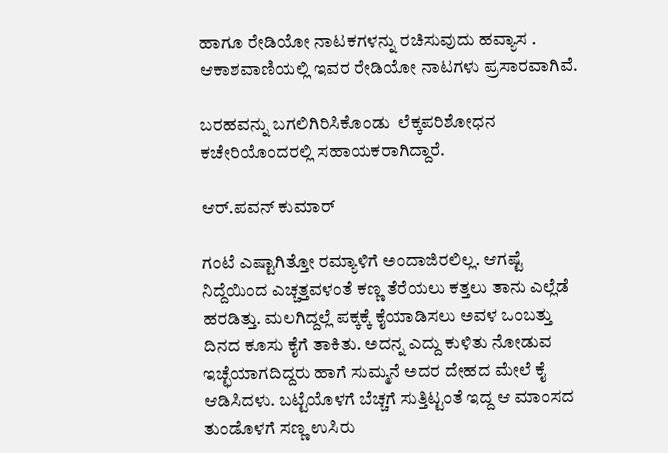ಹಾಗೂ ರೇಡಿಯೋ ನಾಟಕಗಳನ್ನು ರಚಿಸುವುದು ಹವ್ಯಾಸ . ಆಕಾಶವಾಣಿಯಲ್ಲಿ ಇವರ ರೇಡಿಯೋ ನಾಟಗಳು ಪ್ರಸಾರವಾಗಿವೆ.

ಬರಹವನ್ನು ಬಗಲಿಗಿರಿಸಿಕೊಂಡು  ಲೆಕ್ಕಪರಿಶೋಧನ ಕಚೇರಿಯೊಂದರಲ್ಲಿ ಸಹಾಯಕರಾಗಿದ್ದಾರೆ.

ಆರ್.ಪವನ್ ಕುಮಾರ್

ಗಂಟೆ ಎಷ್ಟಾಗಿತ್ತೋ ರಮ್ಯಾಳಿಗೆ ಅಂದಾಜಿರಲಿಲ್ಲ. ಆಗಷ್ಟೆ ನಿದ್ದೆಯಿಂದ ಎಚ್ಚತ್ತವಳಂತೆ ಕಣ್ಣ ತೆರೆಯಲು ಕತ್ತಲು ತಾನು ಎಲ್ಲೆಡೆ ಹರಡಿತ್ತು. ಮಲಗಿದ್ದಲ್ಲೆ ಪಕ್ಕಕ್ಕೆ ಕೈಯಾಡಿಸಲು ಅವಳ ಒಂಬತ್ತು ದಿನದ ಕೂಸು ಕೈಗೆ ತಾಕಿತು. ಅದನ್ನ ಎದ್ದು ಕುಳಿತು ನೋಡುವ ಇಚ್ಛೆಯಾಗದಿದ್ದರು ಹಾಗೆ ಸುಮ್ಮನೆ ಅದರ ದೇಹದ ಮೇಲೆ ಕೈ ಆಡಿಸಿದಳು. ಬಟ್ಟೆಯೊಳಗೆ ಬೆಚ್ಚಗೆ ಸುತ್ತಿಟ್ಟಂತೆ ಇದ್ದ ಆ ಮಾಂಸದ ತುಂಡೊಳಗೆ ಸಣ್ಣ ಉಸಿರು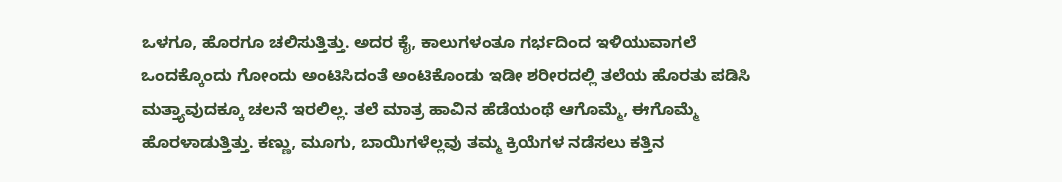ಒಳಗೂ, ಹೊರಗೂ ಚಲಿಸುತ್ತಿತ್ತು. ಅದರ ಕೈ, ಕಾಲುಗಳಂತೂ ಗರ್ಭದಿಂದ ಇಳಿಯುವಾಗಲೆ ಒಂದಕ್ಕೊಂದು ಗೋಂದು ಅಂಟಿಸಿದಂತೆ ಅಂಟಿಕೊಂಡು ಇಡೀ ಶರೀರದಲ್ಲಿ ತಲೆಯ ಹೊರತು ಪಡಿಸಿ ಮತ್ತ್ಯಾವುದಕ್ಕೂ ಚಲನೆ ಇರಲಿಲ್ಲ. ತಲೆ ಮಾತ್ರ ಹಾವಿನ ಹೆಡೆಯಂಥೆ ಆಗೊಮ್ಮೆ, ಈಗೊಮ್ಮೆ ಹೊರಳಾಡುತ್ತಿತ್ತು. ಕಣ್ಣು, ಮೂಗು, ಬಾಯಿಗಳೆಲ್ಲವು ತಮ್ಮ ಕ್ರಿಯೆಗಳ ನಡೆಸಲು ಕತ್ತಿನ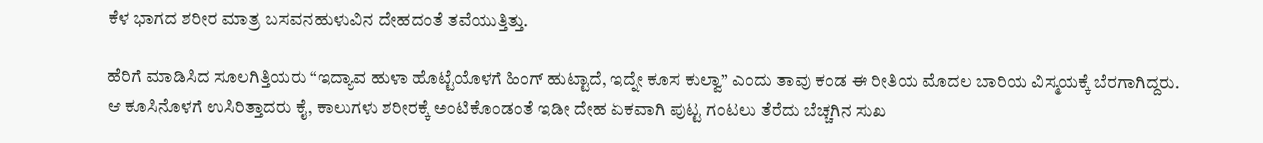ಕೆಳ ಭಾಗದ ಶರೀರ ಮಾತ್ರ ಬಸವನಹುಳುವಿನ ದೇಹದಂತೆ ತವೆಯುತ್ತಿತ್ತು.

ಹೆರಿಗೆ ಮಾಡಿಸಿದ ಸೂಲಗಿತ್ತಿಯರು “ಇದ್ಯಾವ ಹುಳಾ ಹೊಟ್ಟೆಯೊಳಗೆ ಹಿಂಗ್ ಹುಟ್ಟಾದೆ, ಇದ್ನೇ ಕೂಸ ಕುಲ್ವಾ” ಎಂದು ತಾವು ಕಂಡ ಈ ರೀತಿಯ ಮೊದಲ ಬಾರಿಯ ವಿಸ್ಮಯಕ್ಕೆ ಬೆರಗಾಗಿದ್ದರು. ಆ ಕೂಸಿನೊಳಗೆ ಉಸಿರಿತ್ತಾದರು ಕೈ, ಕಾಲುಗಳು ಶರೀರಕ್ಕೆ ಅಂಟಿಕೊಂಡಂತೆ ಇಡೀ ದೇಹ ಏಕವಾಗಿ ಪುಟ್ಟ ಗಂಟಲು ತೆರೆದು ಬೆಚ್ಚಗಿನ ಸುಖ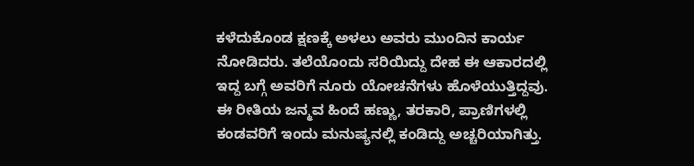ಕಳೆದುಕೊಂಡ ಕ್ಷಣಕ್ಕೆ ಅಳಲು ಅವರು ಮುಂದಿನ ಕಾರ್ಯ ನೋಡಿದರು. ತಲೆಯೊಂದು ಸರಿಯಿದ್ದು ದೇಹ ಈ ಆಕಾರದಲ್ಲಿ ಇದ್ದ ಬಗ್ಗೆ ಅವರಿಗೆ ನೂರು ಯೋಚನೆಗಳು ಹೊಳೆಯುತ್ತಿದ್ದವು. ಈ ರೀತಿಯ ಜನ್ಮವ ಹಿಂದೆ ಹಣ್ಣು, ತರಕಾರಿ, ಪ್ರಾಣಿಗಳಲ್ಲಿ ಕಂಡವರಿಗೆ ಇಂದು ಮನುಷ್ಯನಲ್ಲಿ ಕಂಡಿದ್ದು ಅಚ್ಚರಿಯಾಗಿತ್ತು.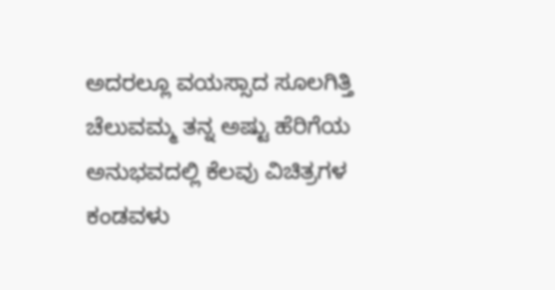ಅದರಲ್ಲೂ ವಯಸ್ಸಾದ ಸೂಲಗಿತ್ತಿ ಚೆಲುವಮ್ಮ ತನ್ನ ಅಷ್ಟು ಹೆರಿಗೆಯ ಅನುಭವದಲ್ಲಿ ಕೆಲವು ವಿಚಿತ್ರಗಳ ಕಂಡವಳು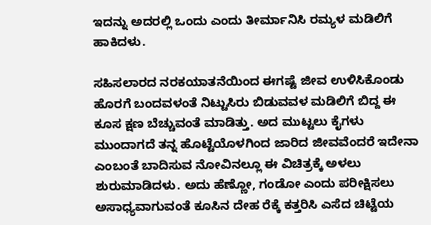ಇದನ್ನು ಅದರಲ್ಲಿ ಒಂದು ಎಂದು ತೀರ್ಮಾನಿಸಿ ರಮ್ಯಳ ಮಡಿಲಿಗೆ ಹಾಕಿದಳು.

ಸಹಿಸಲಾರದ ನರಕಯಾತನೆಯಿಂದ ಈಗಷ್ಟೆ ಜೀವ ಉಳಿಸಿಕೊಂಡು ಹೊರಗೆ ಬಂದವಳಂತೆ ನಿಟ್ಟುಸಿರು ಬಿಡುವವಳ ಮಡಿಲಿಗೆ ಬಿದ್ದ ಈ ಕೂಸ ಕ್ಷಣ ಬೆಚ್ಚುವಂತೆ ಮಾಡಿತ್ತು. ಅದ ಮುಟ್ಟಲು ಕೈಗಳು ಮುಂದಾಗದೆ ತನ್ನ ಹೊಟ್ಟೆಯೊಳಗಿಂದ ಜಾರಿದ ಜೀವವೆಂದರೆ ಇದೇನಾ ಎಂಬಂತೆ ಬಾದಿಸುವ ನೋವಿನಲ್ಲೂ ಈ ವಿಚಿತ್ರಕ್ಕೆ ಅಳಲು ಶುರುಮಾಡಿದಳು. ಅದು ಹೆಣ್ಣೋ, ಗಂಡೋ ಎಂದು ಪರೀಕ್ಷಿಸಲು ಅಸಾಧ್ಯವಾಗುವಂತೆ ಕೂಸಿನ ದೇಹ ರೆಕ್ಕೆ ಕತ್ತರಿಸಿ ಎಸೆದ ಚಿಟ್ಟೆಯ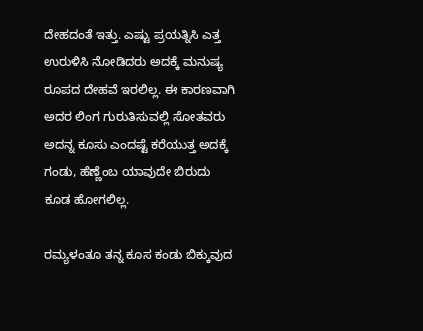ದೇಹದಂತೆ ಇತ್ತು. ಎಷ್ಟು ಪ್ರಯತ್ನಿಸಿ ಎತ್ತ ಉರುಳಿಸಿ ನೋಡಿದರು ಅದಕ್ಕೆ ಮನುಷ್ಯ ರೂಪದ ದೇಹವೆ ಇರಲಿಲ್ಲ. ಈ ಕಾರಣವಾಗಿ ಅದರ ಲಿಂಗ ಗುರುತಿಸುವಲ್ಲಿ ಸೋತವರು ಅದನ್ನ ಕೂಸು ಎಂದಷ್ಟೆ ಕರೆಯುತ್ತ ಅದಕ್ಕೆ ಗಂಡು, ಹೆಣ್ಣೆಂಬ ಯಾವುದೇ ಬಿರುದು ಕೂಡ ಹೋಗಲಿಲ್ಲ.

ರಮ್ಯಳಂತೂ ತನ್ನ ಕೂಸ ಕಂಡು ಬಿಕ್ಕುವುದ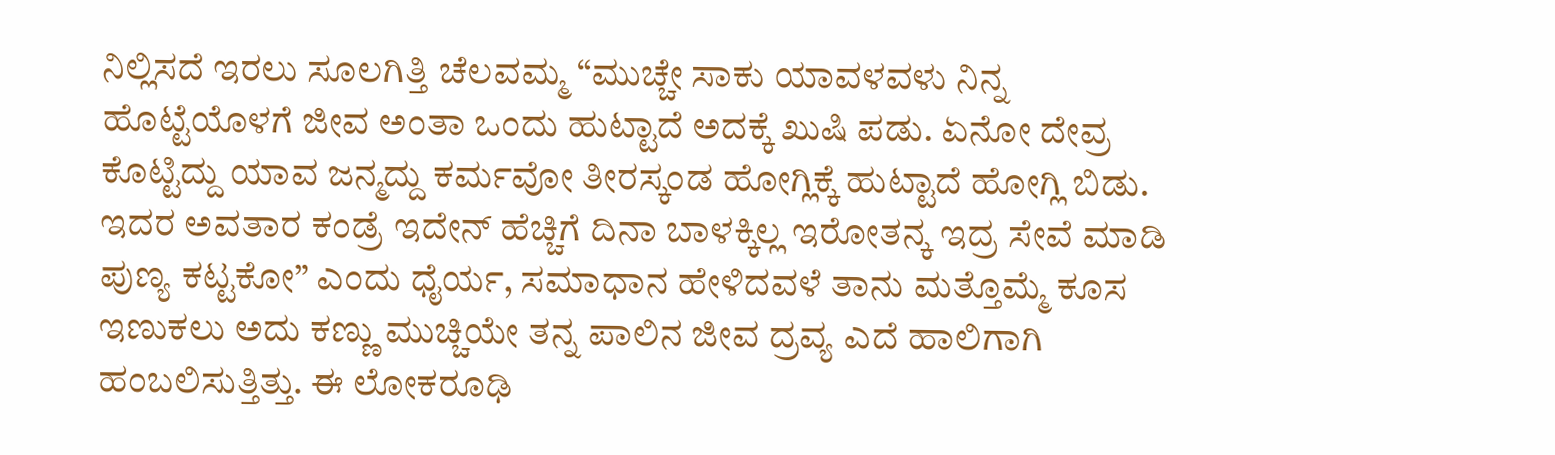ನಿಲ್ಲಿಸದೆ ಇರಲು ಸೂಲಗಿತ್ತಿ ಚೆಲವಮ್ಮ “ಮುಚ್ಚೇ ಸಾಕು ಯಾವಳವಳು ನಿನ್ನ ಹೊಟ್ಟೆಯೊಳಗೆ ಜೀವ ಅಂತಾ ಒಂದು ಹುಟ್ಟಾದೆ ಅದಕ್ಕೆ ಖುಷಿ ಪಡು. ಏನೋ ದೇವ್ರ ಕೊಟ್ಟಿದ್ದು ಯಾವ ಜನ್ಮದ್ದು ಕರ್ಮವೋ ತೀರಸ್ಕಂಡ ಹೋಗ್ಲಿಕ್ಕೆ ಹುಟ್ಟಾದೆ ಹೋಗ್ಲಿ ಬಿಡು. ಇದರ ಅವತಾರ ಕಂಡ್ರೆ ಇದೇನ್ ಹೆಚ್ಚಿಗೆ ದಿನಾ ಬಾಳಕ್ಕಿಲ್ಲ ಇರೋತನ್ಕ ಇದ್ರ ಸೇವೆ ಮಾಡಿ ಪುಣ್ಯ ಕಟ್ಟಕೋ” ಎಂದು ಧೈರ್ಯ, ಸಮಾಧಾನ ಹೇಳಿದವಳೆ ತಾನು ಮತ್ತೊಮ್ಮೆ ಕೂಸ ಇಣುಕಲು ಅದು ಕಣ್ಣು ಮುಚ್ಚಿಯೇ ತನ್ನ ಪಾಲಿನ ಜೀವ ದ್ರವ್ಯ ಎದೆ ಹಾಲಿಗಾಗಿ ಹಂಬಲಿಸುತ್ತಿತ್ತು. ಈ ಲೋಕರೂಢಿ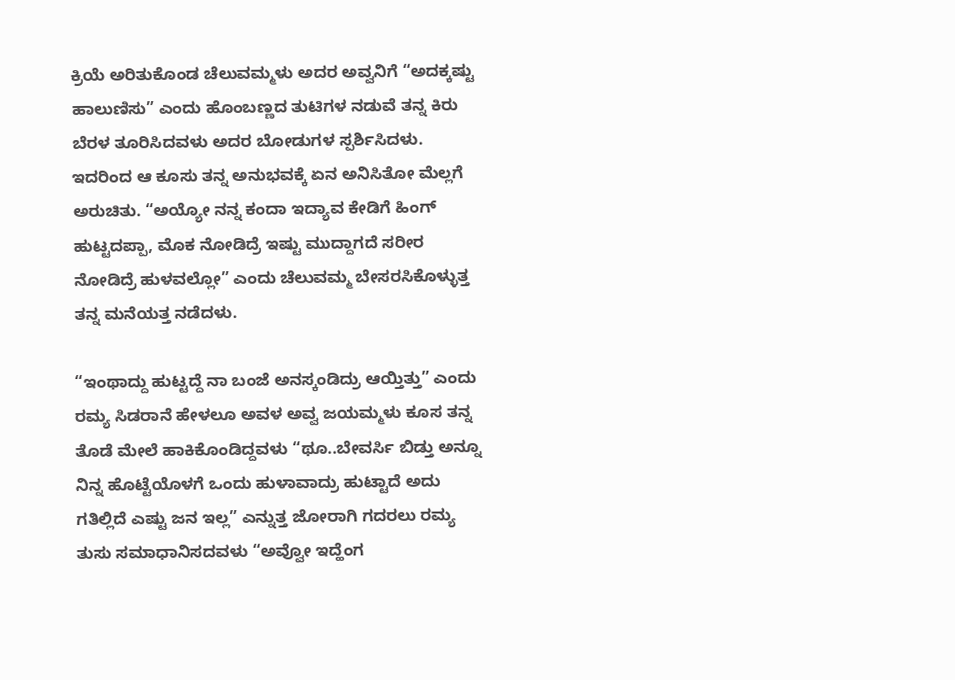ಕ್ರಿಯೆ ಅರಿತುಕೊಂಡ ಚೆಲುವಮ್ಮಳು ಅದರ ಅವ್ವನಿಗೆ “ಅದಕ್ಕಷ್ಟು ಹಾಲುಣಿಸು” ಎಂದು ಹೊಂಬಣ್ಣದ ತುಟಿಗಳ ನಡುವೆ ತನ್ನ ಕಿರು ಬೆರಳ ತೂರಿಸಿದವಳು ಅದರ ಬೋಡುಗಳ ಸ್ಪರ್ಶಿಸಿದಳು. ಇದರಿಂದ ಆ ಕೂಸು ತನ್ನ ಅನುಭವಕ್ಕೆ ಏನ ಅನಿಸಿತೋ ಮೆಲ್ಲಗೆ ಅರುಚಿತು. “ಅಯ್ಯೋ ನನ್ನ ಕಂದಾ ಇದ್ಯಾವ ಕೇಡಿಗೆ ಹಿಂಗ್ ಹುಟ್ಟದಪ್ಪಾ, ಮೊಕ ನೋಡಿದ್ರೆ ಇಷ್ಟು ಮುದ್ದಾಗದೆ ಸರೀರ ನೋಡಿದ್ರೆ ಹುಳವಲ್ಲೋ” ಎಂದು ಚೆಲುವಮ್ಮ ಬೇಸರಸಿಕೊಳ್ಳುತ್ತ ತನ್ನ ಮನೆಯತ್ತ ನಡೆದಳು.

“ಇಂಥಾದ್ದು ಹುಟ್ಟದ್ದೆ ನಾ ಬಂಜೆ ಅನಸ್ಕಂಡಿದ್ರು ಆಯ್ತಿತ್ತು” ಎಂದು ರಮ್ಯ ಸಿಡರಾನೆ ಹೇಳಲೂ ಅವಳ ಅವ್ವ ಜಯಮ್ಮಳು ಕೂಸ ತನ್ನ ತೊಡೆ ಮೇಲೆ ಹಾಕಿಕೊಂಡಿದ್ದವಳು “ಥೂ..ಬೇವರ್ಸಿ ಬಿಡ್ತು ಅನ್ನೂ ನಿನ್ನ ಹೊಟ್ಟೆಯೊಳಗೆ ಒಂದು ಹುಳಾವಾದ್ರು ಹುಟ್ಟಾದೆ ಅದು ಗತಿಲ್ಲಿದೆ ಎಷ್ಟು ಜನ ಇಲ್ಲ” ಎನ್ನುತ್ತ ಜೋರಾಗಿ ಗದರಲು ರಮ್ಯ ತುಸು ಸಮಾಧಾನಿಸದವಳು “ಅವ್ವೋ ಇದ್ಹೆಂಗ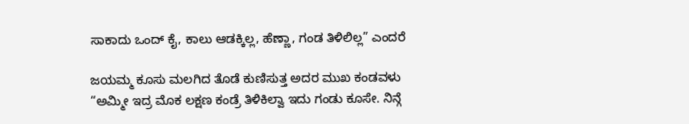ಸಾಕಾದು ಒಂದ್ ಕೈ, ಕಾಲು ಆಡಕ್ಕಿಲ್ಲ, ಹೆಣ್ಣಾ, ಗಂಡ ತಿಳಿಲಿಲ್ಲ” ಎಂದರೆ

ಜಯಮ್ಮ ಕೂಸು ಮಲಗಿದ ತೊಡೆ ಕುಣಿಸುತ್ತ ಅದರ ಮುಖ ಕಂಡವಳು “ಅಮ್ಮೀ ಇದ್ರ ಮೊಕ ಲಕ್ಷಣ ಕಂಡ್ರೆ ತಿಳಿಕಿಲ್ವಾ ಇದು ಗಂಡು ಕೂಸೇ. ನಿನ್ಗೆ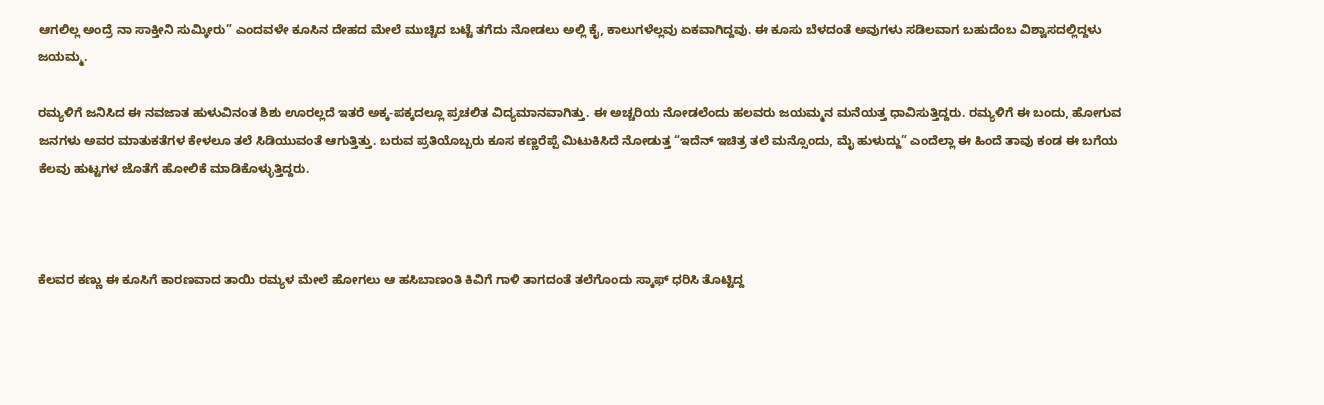ಆಗಲಿಲ್ಲ ಅಂದ್ರೆ ನಾ ಸಾಕ್ತೀನಿ ಸುಮ್ಕೀರು” ಎಂದವಳೇ ಕೂಸಿನ ದೇಹದ ಮೇಲೆ ಮುಚ್ಚಿದ ಬಟ್ಟೆ ತಗೆದು ನೋಡಲು ಅಲ್ಲಿ ಕೈ, ಕಾಲುಗಳೆಲ್ಲವು ಏಕವಾಗಿದ್ದವು. ಈ ಕೂಸು ಬೆಳದಂತೆ ಅವುಗಳು ಸಡಿಲವಾಗ ಬಹುದೆಂಬ ವಿಶ್ವಾಸದಲ್ಲಿದ್ದಳು ಜಯಮ್ಮ.

ರಮ್ಯಳಿಗೆ ಜನಿಸಿದ ಈ ನವಜಾತ ಹುಳುವಿನಂತ ಶಿಶು ಊರಲ್ಲದೆ ಇತರೆ ಅಕ್ಕ-ಪಕ್ಕದಲ್ಲೂ ಪ್ರಚಲಿತ ವಿದ್ಯಮಾನವಾಗಿತ್ತು. ಈ ಅಚ್ಚರಿಯ ನೋಡಲೆಂದು ಹಲವರು ಜಯಮ್ಮನ ಮನೆಯತ್ತ ಧಾವಿಸುತ್ತಿದ್ದರು. ರಮ್ಯಳಿಗೆ ಈ ಬಂದು, ಹೋಗುವ ಜನಗಳು ಅವರ ಮಾತುಕತೆಗಳ ಕೇಳಲೂ ತಲೆ ಸಿಡಿಯುವಂತೆ ಆಗುತ್ತಿತ್ತು. ಬರುವ ಪ್ರತಿಯೊಬ್ಬರು ಕೂಸ ಕಣ್ಣರೆಪ್ಪೆ ಮಿಟುಕಿಸಿದೆ ನೋಡುತ್ತ “ಇದೆನ್ ಇಚಿತ್ರ ತಲೆ ಮನ್ಸೊಂದು, ಮೈ ಹುಳುದ್ದು” ಎಂದೆಲ್ಲಾ ಈ ಹಿಂದೆ ತಾವು ಕಂಡ ಈ ಬಗೆಯ ಕೆಲವು ಹುಟ್ಟಗಳ ಜೊತೆಗೆ ಹೋಲಿಕೆ ಮಾಡಿಕೊಳ್ಳುತ್ತಿದ್ದರು.



ಕೆಲವರ ಕಣ್ಣು ಈ ಕೂಸಿಗೆ ಕಾರಣವಾದ ತಾಯಿ ರಮ್ಯಳ ಮೇಲೆ ಹೋಗಲು ಆ ಹಸಿಬಾಣಂತಿ ಕಿವಿಗೆ ಗಾಳಿ ತಾಗದಂತೆ ತಲೆಗೊಂದು ಸ್ಕಾಫ್ ಧರಿಸಿ ತೊಟ್ಟಿದ್ದ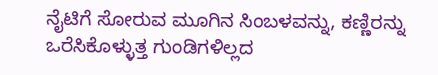ನೈಟಿಗೆ ಸೋರುವ ಮೂಗಿನ ಸಿಂಬಳವನ್ನು, ಕಣ್ಣಿರನ್ನು ಒರೆಸಿಕೊಳ್ಳುತ್ತ ಗುಂಡಿಗಳಿಲ್ಲದ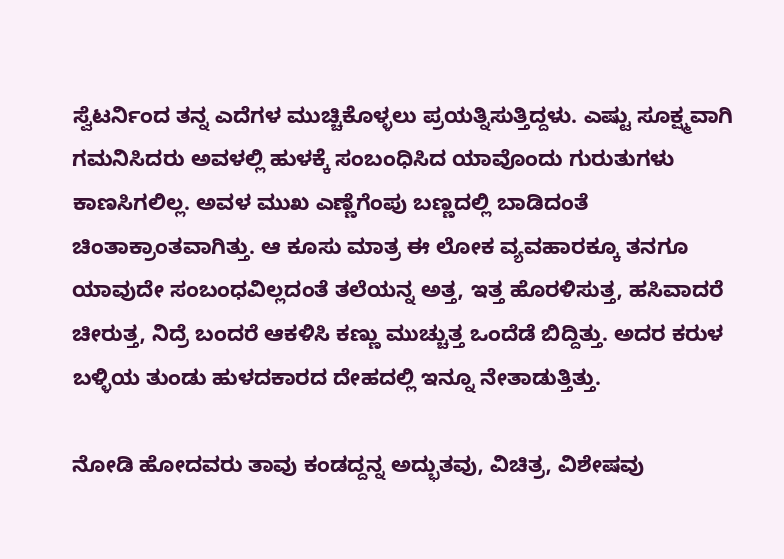ಸ್ವೆಟರ್ನಿಂದ ತನ್ನ ಎದೆಗಳ ಮುಚ್ಚಿಕೊಳ್ಳಲು ಪ್ರಯತ್ನಿಸುತ್ತಿದ್ದಳು. ಎಷ್ಟು ಸೂಕ್ಷ್ಮವಾಗಿ ಗಮನಿಸಿದರು ಅವಳಲ್ಲಿ ಹುಳಕ್ಕೆ ಸಂಬಂಧಿಸಿದ ಯಾವೊಂದು ಗುರುತುಗಳು ಕಾಣಸಿಗಲಿಲ್ಲ. ಅವಳ ಮುಖ ಎಣ್ಣೆಗೆಂಪು ಬಣ್ಣದಲ್ಲಿ ಬಾಡಿದಂತೆ ಚಿಂತಾಕ್ರಾಂತವಾಗಿತ್ತು. ಆ ಕೂಸು ಮಾತ್ರ ಈ ಲೋಕ ವ್ಯವಹಾರಕ್ಕೂ ತನಗೂ ಯಾವುದೇ ಸಂಬಂಧವಿಲ್ಲದಂತೆ ತಲೆಯನ್ನ ಅತ್ತ, ಇತ್ತ ಹೊರಳಿಸುತ್ತ, ಹಸಿವಾದರೆ ಚೀರುತ್ತ, ನಿದ್ರೆ ಬಂದರೆ ಆಕಳಿಸಿ ಕಣ್ಣು ಮುಚ್ಚುತ್ತ ಒಂದೆಡೆ ಬಿದ್ದಿತ್ತು. ಅದರ ಕರುಳ ಬಳ್ಳಿಯ ತುಂಡು ಹುಳದಕಾರದ ದೇಹದಲ್ಲಿ ಇನ್ನೂ ನೇತಾಡುತ್ತಿತ್ತು.

ನೋಡಿ ಹೋದವರು ತಾವು ಕಂಡದ್ದನ್ನ ಅದ್ಭುತವು, ವಿಚಿತ್ರ, ವಿಶೇಷವು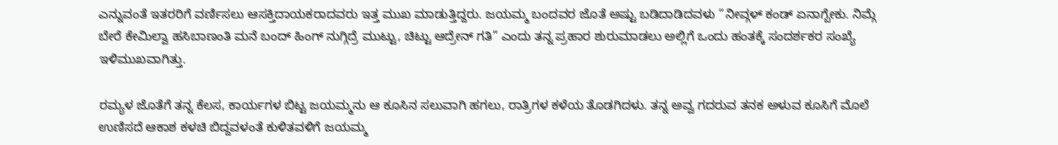ಎನ್ನುವಂತೆ ಇತರರಿಗೆ ವರ್ಣಿಸಲು ಆಸಕ್ತಿದಾಯಕರಾದವರು ಇತ್ತ ಮುಖ ಮಾಡುತ್ತಿದ್ದರು. ಜಯಮ್ಮ ಬಂದವರ ಜೊತೆ ಅಷ್ಟು ಬಡಿದಾಡಿದವಳು “ನೀವ್ಗಳ್ ಕಂಡ್ ಏನಾಗ್ಬೇಕು. ನಿಮ್ಗೆ ಬೇರೆ ಕೇಮಿಲ್ವಾ ಹಸಿಬಾಣಂತಿ ಮನೆ ಬಂದ್ ಹಿಂಗ್ ನುಗ್ಗಿದ್ರೆ ಮುಟ್ಟು, ಚಿಟ್ಟು ಆದ್ರೇನ್ ಗತಿ” ಎಂದು ತನ್ನ ಪ್ರಹಾರ ಶುರುಮಾಡಲು ಅಲ್ಲಿಗೆ ಒಂದು ಹಂತಕ್ಕೆ ಸಂದರ್ಶಕರ ಸಂಖ್ಯೆ ಇಳಿಮುಖವಾಗಿತ್ತು.

ರಮ್ಯಳ ಜೊತೆಗೆ ತನ್ನ ಕೆಲಸ, ಕಾರ್ಯಗಳ ಬಿಟ್ಟ ಜಯಮ್ಮನು ಆ ಕೂಸಿನ ಸಲುವಾಗಿ ಹಗಲು, ರಾತ್ರಿಗಳ ಕಳೆಯ ತೊಡಗಿದಳು. ತನ್ನ ಅವ್ವ ಗದರುವ ತನಕ ಅಳುವ ಕೂಸಿಗೆ ಮೊಲೆ ಉಣಿಸದೆ ಆಕಾಶ ಕಳಚಿ ಬಿದ್ದವಳಂತೆ ಕುಳಿತವಳಿಗೆ ಜಯಮ್ಮ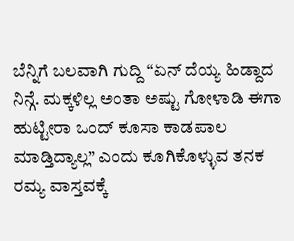ಬೆನ್ನಿಗೆ ಬಲವಾಗಿ ಗುದ್ದಿ “ಏನ್ ದೆಯ್ಯ ಹಿಡ್ದಾದ ನಿನ್ಗೆ. ಮಕ್ಕಳಿಲ್ಲ ಅಂತಾ ಅಷ್ಟು ಗೋಳಾಡಿ ಈಗಾ ಹುಟ್ಟೀರಾ ಒಂದ್ ಕೂಸಾ ಕಾಡಪಾಲ ಮಾಡ್ತಿದ್ಯಾಲ್ಲ” ಎಂದು ಕೂಗಿಕೊಳ್ಳುವ ತನಕ ರಮ್ಯ ವಾಸ್ತವಕ್ಕೆ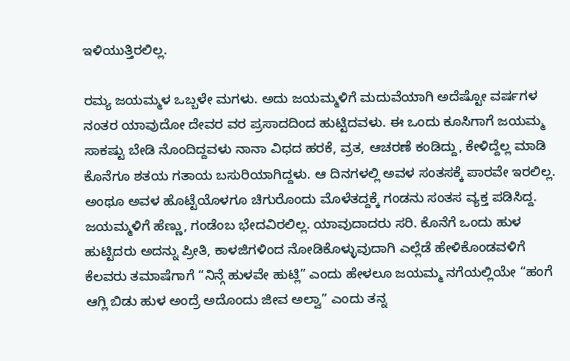ಇಳಿಯುತ್ತಿರಲಿಲ್ಲ.

ರಮ್ಯ ಜಯಮ್ಮಳ ಒಬ್ಬಳೇ ಮಗಳು. ಅದು ಜಯಮ್ಮಳಿಗೆ ಮದುವೆಯಾಗಿ ಅದೆಷ್ಟೋ ವರ್ಷಗಳ ನಂತರ ಯಾವುದೋ ದೇವರ ವರ ಪ್ರಸಾದದಿಂದ ಹುಟ್ಟಿದವಳು. ಈ ಒಂದು ಕೂಸಿಗಾಗೆ ಜಯಮ್ಮ ಸಾಕಷ್ಟು ಬೇಡಿ ನೊಂದಿದ್ದವಳು ನಾನಾ ವಿಧದ ಹರಕೆ, ವ್ರತ, ಆಚರಣೆ ಕಂಡಿದ್ದು, ಕೇಳಿದ್ದೆಲ್ಲ ಮಾಡಿ ಕೊನೆಗೂ ಶತಯ ಗತಾಯ ಬಸುರಿಯಾಗಿದ್ದಳು. ಆ ದಿನಗಳಲ್ಲಿ ಅವಳ ಸಂತಸಕ್ಕೆ ಪಾರವೇ ಇರಲಿಲ್ಲ. ಅಂಥೂ ಅವಳ ಹೊಟ್ಟೆಯೊಳಗೂ ಚಿಗುರೊಂದು ಮೊಳೆತದ್ದಕ್ಕೆ ಗಂಡನು ಸಂತಸ ವ್ಯಕ್ತ ಪಡಿಸಿದ್ದ. ಜಯಮ್ಮಳಿಗೆ ಹೆಣ್ಣು, ಗಂಡೆಂಬ ಭೇದವಿರಲಿಲ್ಲ. ಯಾವುದಾದರು ಸರಿ. ಕೊನೆಗೆ ಒಂದು ಹುಳ ಹುಟ್ಟಿದರು ಅದನ್ನು ಪ್ರೀತಿ, ಕಾಳಜಿಗಳಿಂದ ನೋಡಿಕೊಳ್ಳುವುದಾಗಿ ಎಲ್ಲೆಡೆ ಹೇಳಿಕೊಂಡವಳಿಗೆ ಕೆಲವರು ತಮಾಷೆಗಾಗೆ “ನಿನ್ಗೆ ಹುಳವೇ ಹುಟ್ಲಿ” ಎಂದು ಹೇಳಲೂ ಜಯಮ್ಮ ನಗೆಯಲ್ಲಿಯೇ “ಹಂಗೆ ಆಗ್ಲಿ ಬಿಡು ಹುಳ ಅಂದ್ರೆ ಅದೊಂದು ಜೀವ ಅಲ್ವಾ” ಎಂದು ತನ್ನ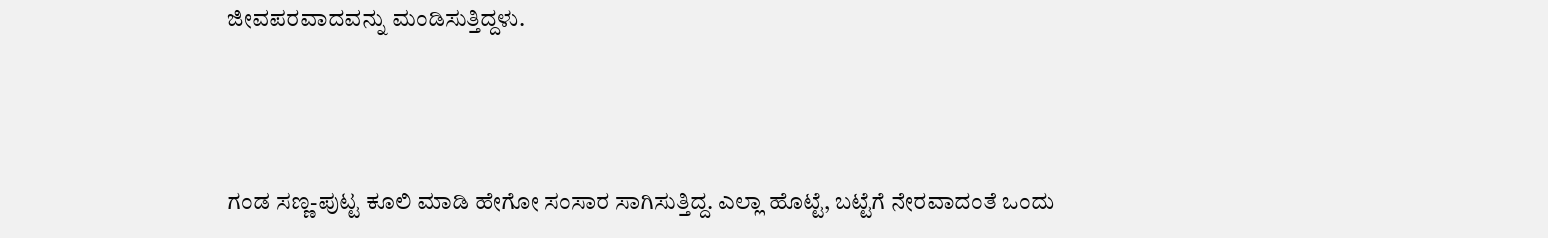ಜೀವಪರವಾದವನ್ನು ಮಂಡಿಸುತ್ತಿದ್ದಳು.



ಗಂಡ ಸಣ್ಣ-ಪುಟ್ಟ ಕೂಲಿ ಮಾಡಿ ಹೇಗೋ ಸಂಸಾರ ಸಾಗಿಸುತ್ತಿದ್ದ. ಎಲ್ಲಾ ಹೊಟ್ಟೆ, ಬಟ್ಟೆಗೆ ನೇರವಾದಂತೆ ಒಂದು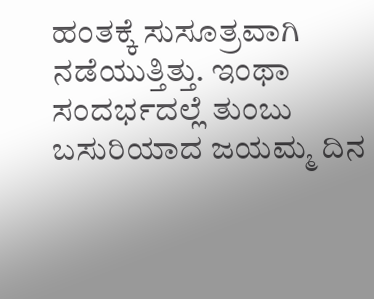ಹಂತಕ್ಕೆ ಸುಸೂತ್ರವಾಗಿ ನಡೆಯುತ್ತಿತ್ತು. ಇಂಥಾ ಸಂದರ್ಭದಲ್ಲೆ ತುಂಬು ಬಸುರಿಯಾದ ಜಯಮ್ಮ ದಿನ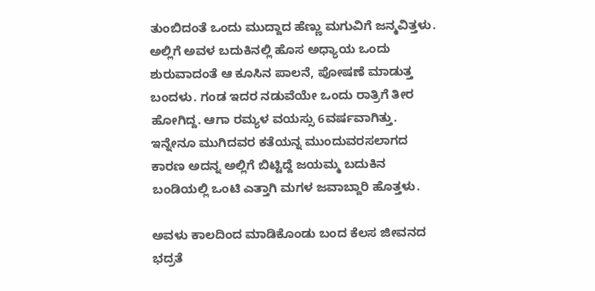ತುಂಬಿದಂತೆ ಒಂದು ಮುದ್ದಾದ ಹೆಣ್ಣು ಮಗುವಿಗೆ ಜನ್ಮವಿತ್ತಳು. ಅಲ್ಲಿಗೆ ಅವಳ ಬದುಕಿನಲ್ಲಿ ಹೊಸ ಅಧ್ಯಾಯ ಒಂದು ಶುರುವಾದಂತೆ ಆ ಕೂಸಿನ ಪಾಲನೆ, ಪೋಷಣೆ ಮಾಡುತ್ತ ಬಂದಳು. ಗಂಡ ಇದರ ನಡುವೆಯೇ ಒಂದು ರಾತ್ರಿಗೆ ತೀರ ಹೋಗಿದ್ದ. ಆಗಾ ರಮ್ಯಳ ವಯಸ್ಸು 6ವರ್ಷವಾಗಿತ್ತು. ಇನ್ನೇನೂ ಮುಗಿದವರ ಕತೆಯನ್ನ ಮುಂದುವರಸಲಾಗದ ಕಾರಣ ಅದನ್ನ ಅಲ್ಲಿಗೆ ಬಿಟ್ಟಿದ್ದೆ ಜಯಮ್ಮ ಬದುಕಿನ ಬಂಡಿಯಲ್ಲಿ ಒಂಟಿ ಎತ್ತಾಗಿ ಮಗಳ ಜವಾಬ್ದಾರಿ ಹೊತ್ತಳು.

ಅವಳು ಕಾಲದಿಂದ ಮಾಡಿಕೊಂಡು ಬಂದ ಕೆಲಸ ಜೀವನದ ಭದ್ರತೆ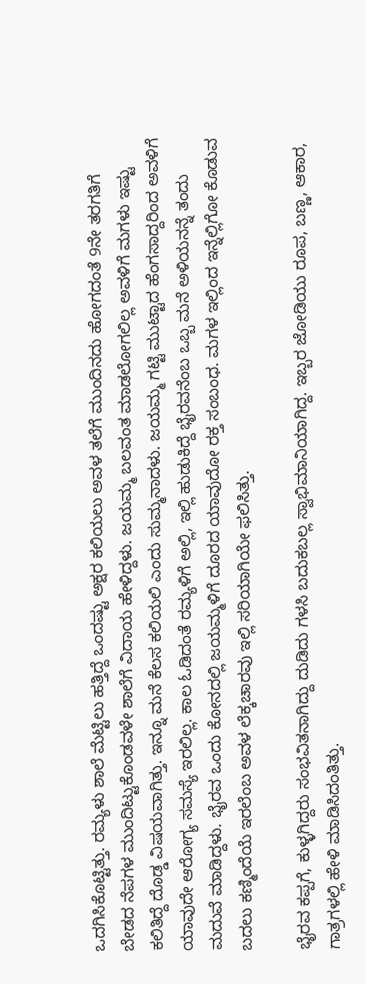ಒದಗಿಸಿಕೊಟ್ಟಿತ್ತು. ರಮ್ಯಳು ಶಾಲೆ ಮೆಟ್ಟಿಲು ಹತ್ತಿದ್ದೆ ಒಂದಷ್ಟು ಅಕ್ಷರ ಕಲಿಯಲು ಅವಳ ತಲೆಗೆ ಮುಂದಿನದು ಹೋಗದಂತೆ 9ನೇ ತರಗತಿಗೆ ಬೇಡದ ನೆಪಗಳ ಮುಂದಿಟ್ಟುಕೊಂಡವಳೇ ಶಾಲೆಗೆ ವಿದಾಯ ಹೇಳಿದ್ದಳು. ಜಯಮ್ಮ ಬಲವಂತ ಮಾಡಲೋಗಲಿಲ್ಲ ಅವಳಿಗೆ ಮಗಳು ಇಷ್ಟು ಕಲಿತಿದ್ದೆ ದೊಡ್ಡ ವಿಷಯವಾಗಿತ್ತು. ಇನ್ನೂ ಮನೆ ಕೆಲಸ ಕಲಿಯಲಿ ಎಂದು ಸುಮ್ಮನಾದಳು. ಜಯಮ್ಮ ಗಟ್ಟಿ ಮುಟ್ಟಾದ ಹೆಂಗಸಾದ್ದರಿಂದ ಅವಳಿಗೆ ಯಾವುದೇ ಆರೋಗ್ಯ ಸಮಸ್ಯೆ ಇರಲಿಲ್ಲ. ಕಾಲ ಓಡಿದಂತೆ ರಮ್ಯಳಿಗೆ ಅಲ್ಲಿ, ಇಲ್ಲಿ ಹುಡುಕಿದ್ದೆ ಭೈರವನೆಂಬ ಒಬ್ಬ ಮನೆ ಅಳಿಯನನ್ನೆ ತಂದು ಮದುವೆ ಮಾಡಿದ್ದಳು. ಭೈರವ ಒಂದು ಕೋನದಲ್ಲಿ ಜಯಮ್ಮಳಿಗೆ ದೂರದ ಯಾವುದೋ ರಕ್ತ ಸಂಬಂಧ. ಮಗಳ ಇಲ್ಲಿಂದ ಇನ್ನೆಲ್ಲಿಗೋ ಕೊಡುವ ಬದಲು ಕಣ್ಮಿಂದೆಯೆ ಇರಲೆಂಬ ಅವಳ ಲೆಕ್ಕಚಾರವು ಇಲ್ಲಿ ಸರಿಯಾಗಿಯೇ ಫಲಿಸಿತ್ತು.

ಭೈರವ ಕಪ್ಪಗೆ, ಕುಳ್ಳಗಿದ್ದರು ಸಂಭವಿತನಾಗಿದ್ದು ದುಡಿದು ಗಳಸಿ ಬದುಕಬಲ್ಲ ಸ್ವಾಭಿಮಾನಿಯಾಗಿದ್ದ. ಇಬ್ಬರ ಜೋಡಿಯು ರೂಪ, ಬಣ್ಣ, ಆಕಾರ, ಗಾತ್ರಗಳಲ್ಲಿ ಹೇಳಿ ಮಾಡಿಸಿದಂತಿತ್ತು.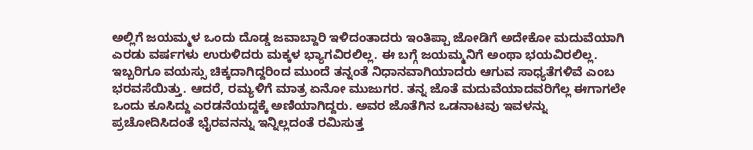ಅಲ್ಲಿಗೆ ಜಯಮ್ಮಳ ಒಂದು ದೊಡ್ಡ ಜವಾಬ್ದಾರಿ ಇಳಿದಂತಾದರು ಇಂತಿಪ್ಪಾ ಜೋಡಿಗೆ ಅದೇಕೋ ಮದುವೆಯಾಗಿ ಎರಡು ವರ್ಷಗಳು ಉರುಳಿದರು ಮಕ್ಕಳ ಭ್ಯಾಗವಿರಲಿಲ್ಲ. ಈ ಬಗ್ಗೆ ಜಯಮ್ಮನಿಗೆ ಅಂಥಾ ಭಯವಿರಲಿಲ್ಲ. ಇಬ್ಬರಿಗೂ ವಯಸ್ಸು ಚಿಕ್ಕದಾಗಿದ್ದರಿಂದ ಮುಂದೆ ತನ್ನಂತೆ ನಿಧಾನವಾಗಿಯಾದರು ಆಗುವ ಸಾಧ್ಯತೆಗಳಿವೆ ಎಂಬ ಭರವಸೆಯಿತ್ತು. ಆದರೆ, ರಮ್ಯಳಿಗೆ ಮಾತ್ರ ಏನೋ ಮುಜುಗರ. ತನ್ನ ಜೊತೆ ಮದುವೆಯಾದವರಿಗೆಲ್ಲ ಈಗಾಗಲೇ ಒಂದು ಕೂಸಿದ್ದು ಎರಡನೆಯದ್ದಕ್ಕೆ ಅಣಿಯಾಗಿದ್ದರು. ಅವರ ಜೊತೆಗಿನ ಒಡನಾಟವು ಇವಳನ್ನು ಪ್ರಚೋದಿಸಿದಂತೆ ಭೈರವನನ್ನು ಇನ್ನಿಲ್ಲದಂತೆ ರಮಿಸುತ್ತ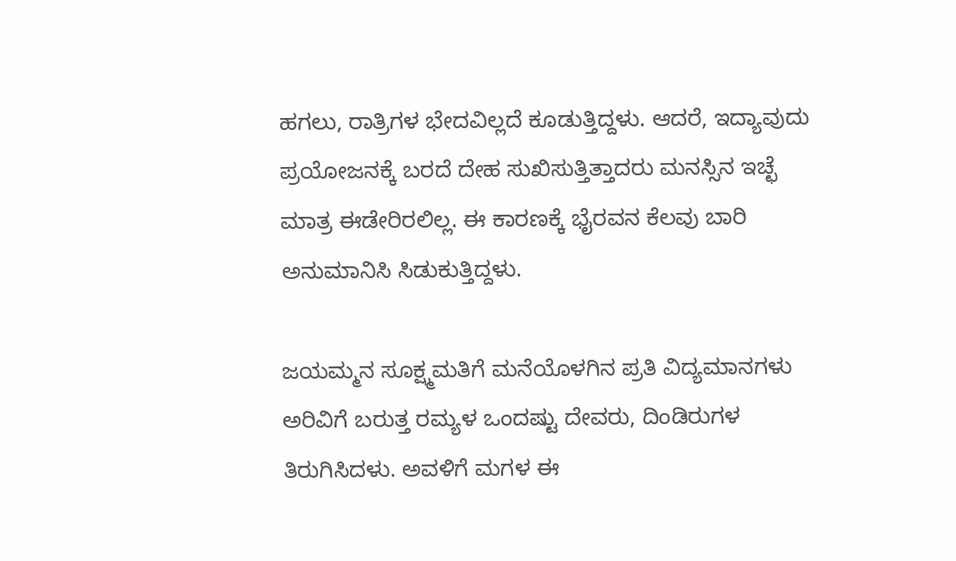ಹಗಲು, ರಾತ್ರಿಗಳ ಭೇದವಿಲ್ಲದೆ ಕೂಡುತ್ತಿದ್ದಳು. ಆದರೆ, ಇದ್ಯಾವುದು ಪ್ರಯೋಜನಕ್ಕೆ ಬರದೆ ದೇಹ ಸುಖಿಸುತ್ತಿತ್ತಾದರು ಮನಸ್ಸಿನ ಇಚ್ಛೆ ಮಾತ್ರ ಈಡೇರಿರಲಿಲ್ಲ. ಈ ಕಾರಣಕ್ಕೆ ಭೈರವನ ಕೆಲವು ಬಾರಿ ಅನುಮಾನಿಸಿ ಸಿಡುಕುತ್ತಿದ್ದಳು.

ಜಯಮ್ಮನ ಸೂಕ್ಷ್ಮಮತಿಗೆ ಮನೆಯೊಳಗಿನ ಪ್ರತಿ ವಿದ್ಯಮಾನಗಳು ಅರಿವಿಗೆ ಬರುತ್ತ ರಮ್ಯಳ ಒಂದಷ್ಟು ದೇವರು, ದಿಂಡಿರುಗಳ ತಿರುಗಿಸಿದಳು. ಅವಳಿಗೆ ಮಗಳ ಈ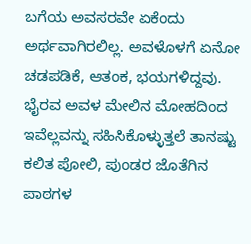ಬಗೆಯ ಅವಸರವೇ ಏಕೆಂದು ಅರ್ಥವಾಗಿರಲಿಲ್ಲ. ಅವಳೊಳಗೆ ಏನೋ ಚಡಪಡಿಕೆ, ಆತಂಕ, ಭಯಗಳಿದ್ದವು. ಭೈರವ ಅವಳ ಮೇಲಿನ ಮೋಹದಿಂದ ಇವೆಲ್ಲವನ್ನು ಸಹಿಸಿಕೊಳ್ಳುತ್ತಲೆ ತಾನಷ್ಟು ಕಲಿತ ಪೋಲಿ, ಪುಂಡರ ಜೊತೆಗಿನ ಪಾಠಗಳ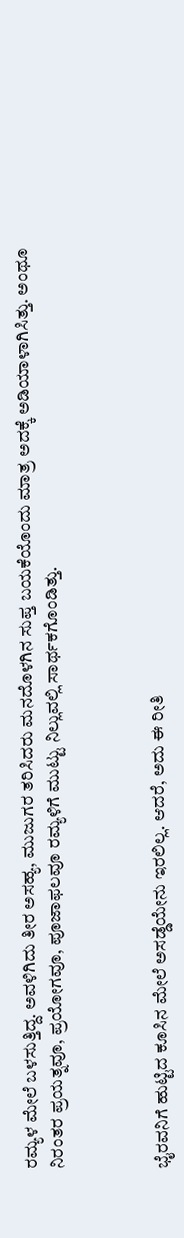ರಮ್ಯಳ ಮೇಲೆ ಬಳಸುತ್ತಿದ್ದ. ಅವಳಿಗಿದು ತೀರ ಅಸಹ್ಯ, ಮುಜುಗರ ತರಿಸಿದರು ಮನದೊಳಗಿನ ಸುಪ್ತ ಬಯಕೆಯೊಂದು ಮಾತ್ರ ಅದಕ್ಕೆ ಅಡಿಯಾಳಾಗಿಸಿತ್ತು. ಅಂಥೂ ನಿರಂತರ ಪ್ರಯತ್ನವೂ, ಪ್ರಯೋಗವೂ, ಪೂಜಾಫಲವೂ ರಮ್ಯಳಿಗೆ ಮುಟ್ಟು ನಿಲ್ಲುವಲ್ಲಿ ಸಾರ್ಥಕಗೊಂಡಿತ್ತು.



ಭೈರವನಿಗೆ ಹುಟ್ಟಿದ ಕೂಸಿನ ಮೇಲೆ ಅಸಡ್ಡೆಯೇನು ಇರಲಿಲ್ಲ. ಆದರೆ, ಅದು ಈ ರೀತಿ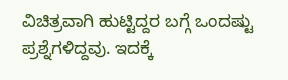ವಿಚಿತ್ರವಾಗಿ ಹುಟ್ಟಿದ್ದರ ಬಗ್ಗೆ ಒಂದಷ್ಟು ಪ್ರಶ್ನೆಗಳಿದ್ದವು. ಇದಕ್ಕೆ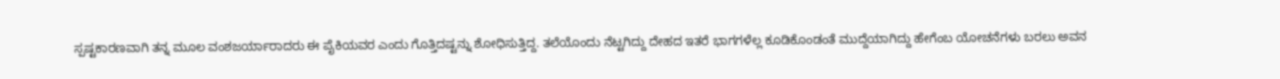ಸ್ಪಷ್ಟಕಾರಣವಾಗಿ ತನ್ನ ಮೂಲ ವಂಶಜರ್ಯಾರಾದರು ಈ ಪೈಕಿಯವರ ಎಂದು ಗೊತ್ತಿದಷ್ಟನ್ನು ಶೋಧಿಸುತ್ತಿದ್ದ. ತಲೆಯೊಂದು ನೆಟ್ಟಗಿದ್ದು ದೇಹದ ಇತರೆ ಭಾಗಗಳೆಲ್ಲ ಕೂಡಿಕೊಂಡಂತೆ ಮುದ್ದೆಯಾಗಿದ್ದು ಹೇಗೆಂಬ ಯೋಚನೆಗಳು ಬರಲು ಅವನ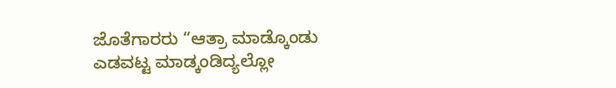ಜೊತೆಗಾರರು “ಆತ್ರಾ ಮಾಡ್ಕೊಂಡು ಎಡವಟ್ಟ ಮಾಡ್ಕಂಡಿದ್ಯಲ್ಲೋ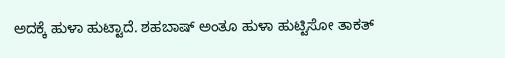ಅದಕ್ಕೆ ಹುಳಾ ಹುಟ್ಟಾದೆ. ಶಹಬಾಷ್ ಅಂತೂ ಹುಳಾ ಹುಟ್ಟಿಸೋ ತಾಕತ್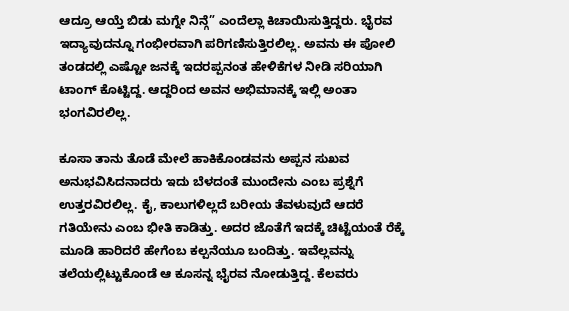ಆದ್ರೂ ಆಯ್ತೆ ಬಿಡು ಮಗ್ನೇ ನಿನ್ಗೆ” ಎಂದೆಲ್ಲಾ ಕಿಚಾಯಿಸುತ್ತಿದ್ದರು. ಭೈರವ ಇದ್ಯಾವುದನ್ನೂ ಗಂಭೀರವಾಗಿ ಪರಿಗಣಿಸುತ್ತಿರಲಿಲ್ಲ. ಅವನು ಈ ಪೋಲಿ ತಂಡದಲ್ಲಿ ಎಷ್ಟೋ ಜನಕ್ಕೆ ಇದರಪ್ಪನಂತ ಹೇಳಿಕೆಗಳ ನೀಡಿ ಸರಿಯಾಗಿ ಟಾಂಗ್ ಕೊಟ್ಟಿದ್ದ. ಆದ್ದರಿಂದ ಅವನ ಅಭಿಮಾನಕ್ಕೆ ಇಲ್ಲಿ ಅಂತಾ ಭಂಗವಿರಲಿಲ್ಲ.

ಕೂಸಾ ತಾನು ತೊಡೆ ಮೇಲೆ ಹಾಕಿಕೊಂಡವನು ಅಪ್ಪನ ಸುಖವ ಅನುಭವಿಸಿದನಾದರು ಇದು ಬೆಳದಂತೆ ಮುಂದೇನು ಎಂಬ ಪ್ರಶ್ನೆಗೆ ಉತ್ತರವಿರಲಿಲ್ಲ. ಕೈ, ಕಾಲುಗಳಿಲ್ಲದೆ ಬರೀಯ ತೆವಳುವುದೆ ಆದರೆ ಗತಿಯೇನು ಎಂಬ ಭೀತಿ ಕಾಡಿತ್ತು. ಅದರ ಜೊತೆಗೆ ಇದಕ್ಕೆ ಚಿಟ್ಟೆಯಂತೆ ರೆಕ್ಕೆ ಮೂಡಿ ಹಾರಿದರೆ ಹೇಗೆಂಬ ಕಲ್ಪನೆಯೂ ಬಂದಿತ್ತು. ಇವೆಲ್ಲವನ್ನು ತಲೆಯಲ್ಲಿಟ್ಟುಕೊಂಡೆ ಆ ಕೂಸನ್ನ ಭೈರವ ನೋಡುತ್ತಿದ್ದ. ಕೆಲವರು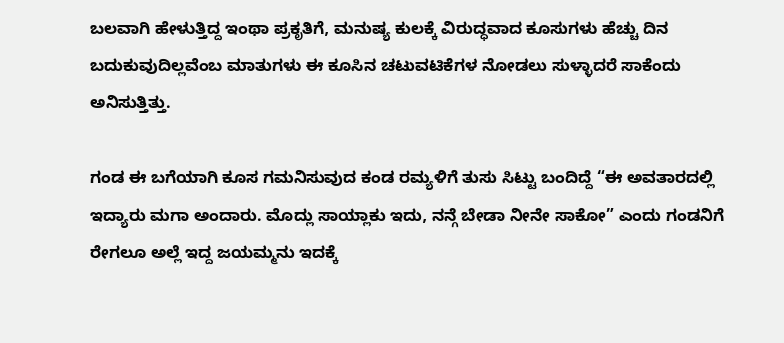ಬಲವಾಗಿ ಹೇಳುತ್ತಿದ್ದ ಇಂಥಾ ಪ್ರಕೃತಿಗೆ, ಮನುಷ್ಯ ಕುಲಕ್ಕೆ ವಿರುದ್ಧವಾದ ಕೂಸುಗಳು ಹೆಚ್ಚು ದಿನ ಬದುಕುವುದಿಲ್ಲವೆಂಬ ಮಾತುಗಳು ಈ ಕೂಸಿನ ಚಟುವಟಿಕೆಗಳ ನೋಡಲು ಸುಳ್ಳಾದರೆ ಸಾಕೆಂದು ಅನಿಸುತ್ತಿತ್ತು.

ಗಂಡ ಈ ಬಗೆಯಾಗಿ ಕೂಸ ಗಮನಿಸುವುದ ಕಂಡ ರಮ್ಯಳಿಗೆ ತುಸು ಸಿಟ್ಟು ಬಂದಿದ್ದೆ “ಈ ಅವತಾರದಲ್ಲಿ ಇದ್ಯಾರು ಮಗಾ ಅಂದಾರು. ಮೊದ್ಲು ಸಾಯ್ಲಾಕು ಇದು, ನನ್ಗೆ ಬೇಡಾ ನೀನೇ ಸಾಕೋ” ಎಂದು ಗಂಡನಿಗೆ ರೇಗಲೂ ಅಲ್ಲೆ ಇದ್ದ ಜಯಮ್ಮನು ಇದಕ್ಕೆ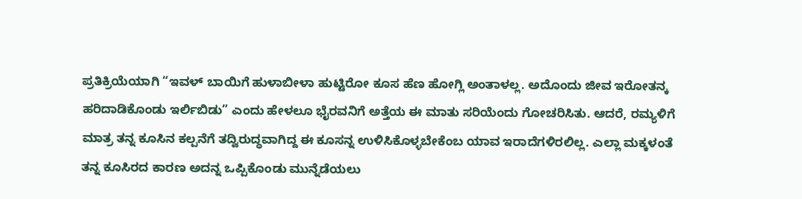ಪ್ರತಿಕ್ರಿಯೆಯಾಗಿ “ಇವಳ್ ಬಾಯಿಗೆ ಹುಳಾಬೀಳಾ ಹುಟ್ಟಿರೋ ಕೂಸ ಹೆಣ ಹೋಗ್ಲಿ ಅಂತಾಳಲ್ಲ. ಅದೊಂದು ಜೀವ ಇರೋತನ್ಕ ಹರಿದಾಡಿಕೊಂಡು ಇರ್ಲಿಬಿಡು” ಎಂದು ಹೇಳಲೂ ಭೈರವನಿಗೆ ಅತ್ತೆಯ ಈ ಮಾತು ಸರಿಯೆಂದು ಗೋಚರಿಸಿತು. ಆದರೆ, ರಮ್ಯಳಿಗೆ ಮಾತ್ರ ತನ್ನ ಕೂಸಿನ ಕಲ್ಪನೆಗೆ ತದ್ವಿರುದ್ಧವಾಗಿದ್ದ ಈ ಕೂಸನ್ನ ಉಳಿಸಿಕೊಳ್ಳಬೇಕೆಂಬ ಯಾವ ಇರಾದೆಗಳಿರಲಿಲ್ಲ. ಎಲ್ಲಾ ಮಕ್ಕಳಂತೆ ತನ್ನ ಕೂಸಿರದ ಕಾರಣ ಅದನ್ನ ಒಪ್ಪಿಕೊಂಡು ಮುನ್ನೆಡೆಯಲು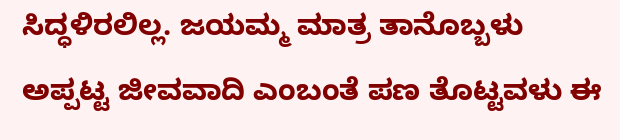ಸಿದ್ಧಳಿರಲಿಲ್ಲ. ಜಯಮ್ಮ ಮಾತ್ರ ತಾನೊಬ್ಬಳು ಅಪ್ಪಟ್ಟ ಜೀವವಾದಿ ಎಂಬಂತೆ ಪಣ ತೊಟ್ಟವಳು ಈ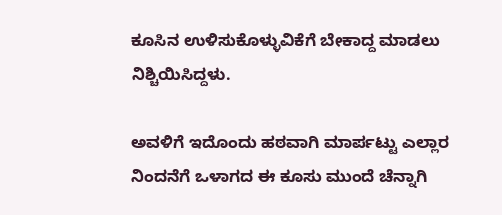ಕೂಸಿನ ಉಳಿಸುಕೊಳ್ಳುವಿಕೆಗೆ ಬೇಕಾದ್ದ ಮಾಡಲು ನಿಶ್ಚಿಯಿಸಿದ್ದಳು.

ಅವಳಿಗೆ ಇದೊಂದು ಹಠವಾಗಿ ಮಾರ್ಪಟ್ಟು ಎಲ್ಲಾರ ನಿಂದನೆಗೆ ಒಳಾಗದ ಈ ಕೂಸು ಮುಂದೆ ಚೆನ್ನಾಗಿ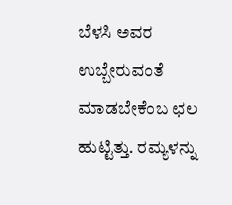ಬೆಳಸಿ ಅವರ ಉಬ್ಬೇರುವಂತೆ ಮಾಡಬೇಕೆಂಬ ಛಲ ಹುಟ್ಟಿತ್ತು. ರಮ್ಯಳನ್ನು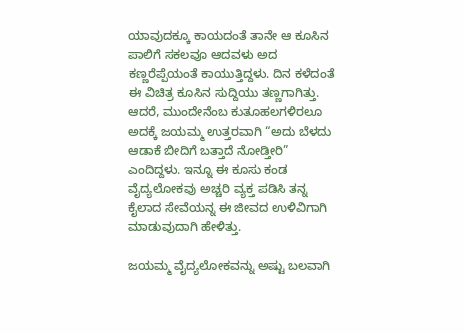ಯಾವುದಕ್ಕೂ ಕಾಯದಂತೆ ತಾನೇ ಆ ಕೂಸಿನ ಪಾಲಿಗೆ ಸಕಲವೂ ಆದವಳು ಅದ ಕಣ್ಣರೆಪ್ಪೆಯಂತೆ ಕಾಯುತ್ತಿದ್ದಳು. ದಿನ ಕಳೆದಂತೆ ಈ ವಿಚಿತ್ರ ಕೂಸಿನ ಸುದ್ದಿಯು ತಣ್ಣಗಾಗಿತ್ತು. ಆದರೆ, ಮುಂದೇನೆಂಬ ಕುತೂಹಲಗಳಿರಲೂ ಅದಕ್ಕೆ ಜಯಮ್ಮ ಉತ್ತರವಾಗಿ “ಅದು ಬೆಳದು ಆಡಾಕೆ ಬೀದಿಗೆ ಬತ್ತಾದೆ ನೋಡ್ತೀರಿ” ಎಂದಿದ್ದಳು. ಇನ್ನೂ ಈ ಕೂಸು ಕಂಡ ವೈದ್ಯಲೋಕವು ಅಚ್ಚರಿ ವ್ಯಕ್ತ ಪಡಿಸಿ ತನ್ನ ಕೈಲಾದ ಸೇವೆಯನ್ನ ಈ ಜೀವದ ಉಳಿವಿಗಾಗಿ ಮಾಡುವುದಾಗಿ ಹೇಳಿತ್ತು.

ಜಯಮ್ಮ ವೈದ್ಯಲೋಕವನ್ನು ಅಷ್ಟು ಬಲವಾಗಿ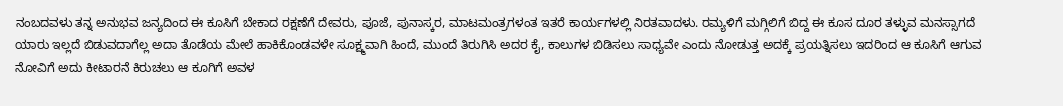ನಂಬದವಳು ತನ್ನ ಅನುಭವ ಜನ್ಯದಿಂದ ಈ ಕೂಸಿಗೆ ಬೇಕಾದ ರಕ್ಷಣೆಗೆ ದೇವರು, ಪೂಜೆ, ಪುನಾಸ್ಕರ, ಮಾಟಮಂತ್ರಗಳಂತ ಇತರೆ ಕಾರ್ಯಗಳಲ್ಲಿ ನಿರತವಾದಳು. ರಮ್ಯಳಿಗೆ ಮಗ್ಗಿಲಿಗೆ ಬಿದ್ದ ಈ ಕೂಸ ದೂರ ತಳ್ಳುವ ಮನಸ್ಸಾಗದೆ ಯಾರು ಇಲ್ಲದೆ ಬಿಡುವದಾಗೆಲ್ಲ ಅದಾ ತೊಡೆಯ ಮೇಲೆ ಹಾಕಿಕೊಂಡವಳೇ ಸೂಕ್ಷ್ಮವಾಗಿ ಹಿಂದೆ, ಮುಂದೆ ತಿರುಗಿಸಿ ಅದರ ಕೈ, ಕಾಲುಗಳ ಬಿಡಿಸಲು ಸಾಧ್ಯವೇ ಎಂದು ನೋಡುತ್ತ ಅದಕ್ಕೆ ಪ್ರಯತ್ನಿಸಲು ಇದರಿಂದ ಆ ಕೂಸಿಗೆ ಆಗುವ ನೋವಿಗೆ ಅದು ಕೀಟಾರನೆ ಕಿರುಚಲು ಆ ಕೂಗಿಗೆ ಅವಳ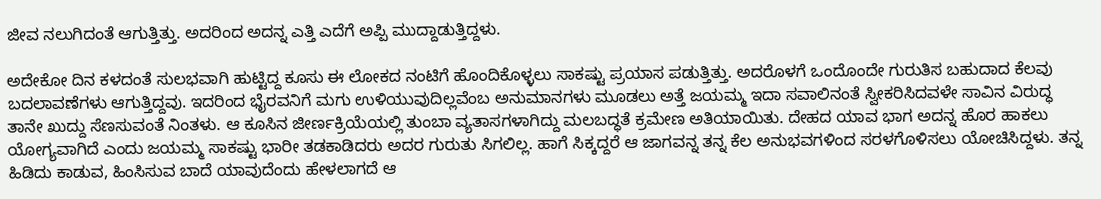ಜೀವ ನಲುಗಿದಂತೆ ಆಗುತ್ತಿತ್ತು. ಅದರಿಂದ ಅದನ್ನ ಎತ್ತಿ ಎದೆಗೆ ಅಪ್ಪಿ ಮುದ್ದಾಡುತ್ತಿದ್ದಳು.

ಅದೇಕೋ ದಿನ ಕಳದಂತೆ ಸುಲಭವಾಗಿ ಹುಟ್ಟಿದ್ದ ಕೂಸು ಈ ಲೋಕದ ನಂಟಿಗೆ ಹೊಂದಿಕೊಳ್ಳಲು ಸಾಕಷ್ಟು ಪ್ರಯಾಸ ಪಡುತ್ತಿತ್ತು. ಅದರೊಳಗೆ ಒಂದೊಂದೇ ಗುರುತಿಸ ಬಹುದಾದ ಕೆಲವು ಬದಲಾವಣೆಗಳು ಆಗುತ್ತಿದ್ದವು. ಇದರಿಂದ ಭೈರವನಿಗೆ ಮಗು ಉಳಿಯುವುದಿಲ್ಲವೆಂಬ ಅನುಮಾನಗಳು ಮೂಡಲು ಅತ್ತೆ ಜಯಮ್ಮ ಇದಾ ಸವಾಲಿನಂತೆ ಸ್ವೀಕರಿಸಿದವಳೇ ಸಾವಿನ ವಿರುದ್ಧ ತಾನೇ ಖುದ್ದು ಸೆಣಸುವಂತೆ ನಿಂತಳು. ಆ ಕೂಸಿನ ಜೀರ್ಣಕ್ರಿಯೆಯಲ್ಲಿ ತುಂಬಾ ವ್ಯತಾಸಗಳಾಗಿದ್ದು ಮಲಬದ್ಧತೆ ಕ್ರಮೇಣ ಅತಿಯಾಯಿತು. ದೇಹದ ಯಾವ ಭಾಗ ಅದನ್ನ ಹೊರ ಹಾಕಲು ಯೋಗ್ಯವಾಗಿದೆ ಎಂದು ಜಯಮ್ಮ ಸಾಕಷ್ಟು ಭಾರೀ ತಡಕಾಡಿದರು ಅದರ ಗುರುತು ಸಿಗಲಿಲ್ಲ. ಹಾಗೆ ಸಿಕ್ಕದ್ದರೆ ಆ ಜಾಗವನ್ನ ತನ್ನ ಕೆಲ ಅನುಭವಗಳಿಂದ ಸರಳಗೊಳಿಸಲು ಯೋಚಿಸಿದ್ದಳು. ತನ್ನ ಹಿಡಿದು ಕಾಡುವ, ಹಿಂಸಿಸುವ ಬಾದೆ ಯಾವುದೆಂದು ಹೇಳಲಾಗದೆ ಆ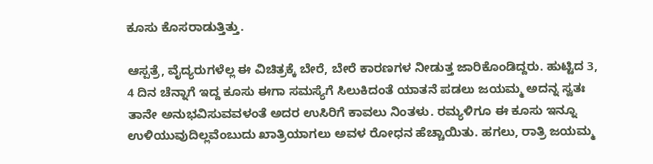ಕೂಸು ಕೊಸರಾಡುತ್ತಿತ್ತು.

ಆಸ್ಪತ್ರೆ, ವೈದ್ಯರುಗಳೆಲ್ಲ ಈ ವಿಚಿತ್ರಕ್ಕೆ ಬೇರೆ, ಬೇರೆ ಕಾರಣಗಳ ನೀಡುತ್ತ ಜಾರಿಕೊಂಡಿದ್ದರು. ಹುಟ್ಟಿದ 3, 4 ದಿನ ಚೆನ್ನಾಗೆ ಇದ್ದ ಕೂಸು ಈಗಾ ಸಮಸ್ಯೆಗೆ ಸಿಲುಕಿದಂತೆ ಯಾತನೆ ಪಡಲು ಜಯಮ್ಮ ಅದನ್ನ ಸ್ವತಃ ತಾನೇ ಅನುಭವಿಸುವವಳಂತೆ ಅದರ ಉಸಿರಿಗೆ ಕಾವಲು ನಿಂತಳು. ರಮ್ಯಳಿಗೂ ಈ ಕೂಸು ಇನ್ನೂ ಉಳಿಯುವುದಿಲ್ಲವೆಂಬುದು ಖಾತ್ರಿಯಾಗಲು ಅವಳ ರೋಧನ ಹೆಚ್ಚಾಯಿತು. ಹಗಲು, ರಾತ್ರಿ ಜಯಮ್ಮ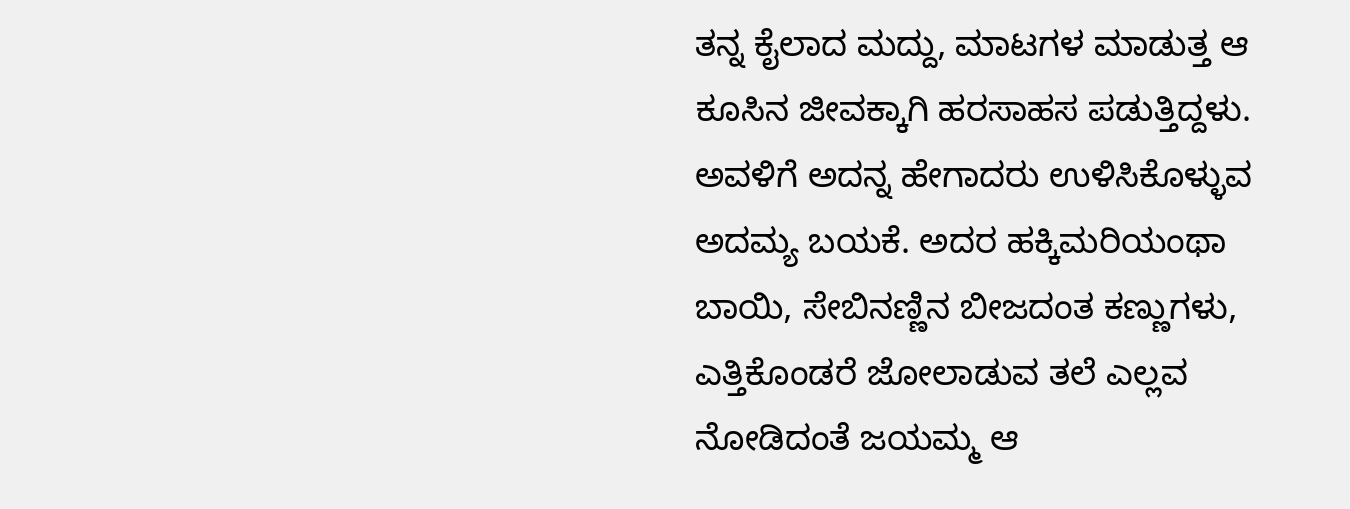ತನ್ನ ಕೈಲಾದ ಮದ್ದು, ಮಾಟಗಳ ಮಾಡುತ್ತ ಆ ಕೂಸಿನ ಜೀವಕ್ಕಾಗಿ ಹರಸಾಹಸ ಪಡುತ್ತಿದ್ದಳು. ಅವಳಿಗೆ ಅದನ್ನ ಹೇಗಾದರು ಉಳಿಸಿಕೊಳ್ಳುವ ಅದಮ್ಯ ಬಯಕೆ. ಅದರ ಹಕ್ಕಿಮರಿಯಂಥಾ ಬಾಯಿ, ಸೇಬಿನಣ್ಣಿನ ಬೀಜದಂತ ಕಣ್ಣುಗಳು, ಎತ್ತಿಕೊಂಡರೆ ಜೋಲಾಡುವ ತಲೆ ಎಲ್ಲವ ನೋಡಿದಂತೆ ಜಯಮ್ಮ ಆ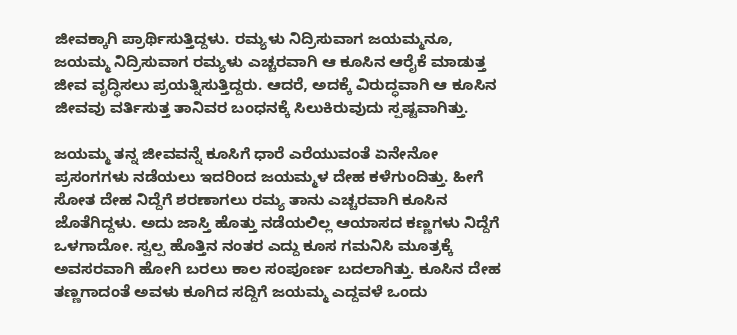ಜೀವಕ್ಕಾಗಿ ಪ್ರಾರ್ಥಿಸುತ್ತಿದ್ದಳು. ರಮ್ಯಳು ನಿದ್ರಿಸುವಾಗ ಜಯಮ್ಮನೂ, ಜಯಮ್ಮ ನಿದ್ರಿಸುವಾಗ ರಮ್ಯಳು ಎಚ್ಚರವಾಗಿ ಆ ಕೂಸಿನ ಆರೈಕೆ ಮಾಡುತ್ತ ಜೀವ ವೃದ್ಧಿಸಲು ಪ್ರಯತ್ನಿಸುತ್ತಿದ್ದರು. ಆದರೆ, ಅದಕ್ಕೆ ವಿರುದ್ಧವಾಗಿ ಆ ಕೂಸಿನ ಜೀವವು ವರ್ತಿಸುತ್ತ ತಾನಿವರ ಬಂಧನಕ್ಕೆ ಸಿಲುಕಿರುವುದು ಸ್ಪಷ್ಟವಾಗಿತ್ತು.

ಜಯಮ್ಮ ತನ್ನ ಜೀವವನ್ನೆ ಕೂಸಿಗೆ ಧಾರೆ ಎರೆಯುವಂತೆ ಏನೇನೋ ಪ್ರಸಂಗಗಳು ನಡೆಯಲು ಇದರಿಂದ ಜಯಮ್ಮಳ ದೇಹ ಕಳೆಗುಂದಿತ್ತು. ಹೀಗೆ ಸೋತ ದೇಹ ನಿದ್ದೆಗೆ ಶರಣಾಗಲು ರಮ್ಯ ತಾನು ಎಚ್ಚರವಾಗಿ ಕೂಸಿನ ಜೊತೆಗಿದ್ದಳು. ಅದು ಜಾಸ್ತಿ ಹೊತ್ತು ನಡೆಯಲಿಲ್ಲ ಆಯಾಸದ ಕಣ್ಣಗಳು ನಿದ್ದೆಗೆ ಒಳಗಾದೋ. ಸ್ವಲ್ಪ ಹೊತ್ತಿನ ನಂತರ ಎದ್ದು ಕೂಸ ಗಮನಿಸಿ ಮೂತ್ರಕ್ಕೆ ಅವಸರವಾಗಿ ಹೋಗಿ ಬರಲು ಕಾಲ ಸಂಪೂರ್ಣ ಬದಲಾಗಿತ್ತು. ಕೂಸಿನ ದೇಹ ತಣ್ಣಗಾದಂತೆ ಅವಳು ಕೂಗಿದ ಸದ್ದಿಗೆ ಜಯಮ್ಮ ಎದ್ದವಳೆ ಒಂದು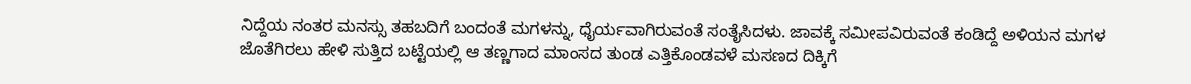ನಿದ್ದೆಯ ನಂತರ ಮನಸ್ಸು ತಹಬದಿಗೆ ಬಂದಂತೆ ಮಗಳನ್ನು, ಧೈರ್ಯವಾಗಿರುವಂತೆ ಸಂತೈಸಿದಳು. ಜಾವಕ್ಕೆ ಸಮೀಪವಿರುವಂತೆ ಕಂಡಿದ್ದೆ ಅಳಿಯನ ಮಗಳ ಜೊತೆಗಿರಲು ಹೇಳಿ ಸುತ್ತಿದ ಬಟ್ಟೆಯಲ್ಲಿ ಆ ತಣ್ಣಗಾದ ಮಾಂಸದ ತುಂಡ ಎತ್ತಿಕೊಂಡವಳೆ ಮಸಣದ ದಿಕ್ಕಿಗೆ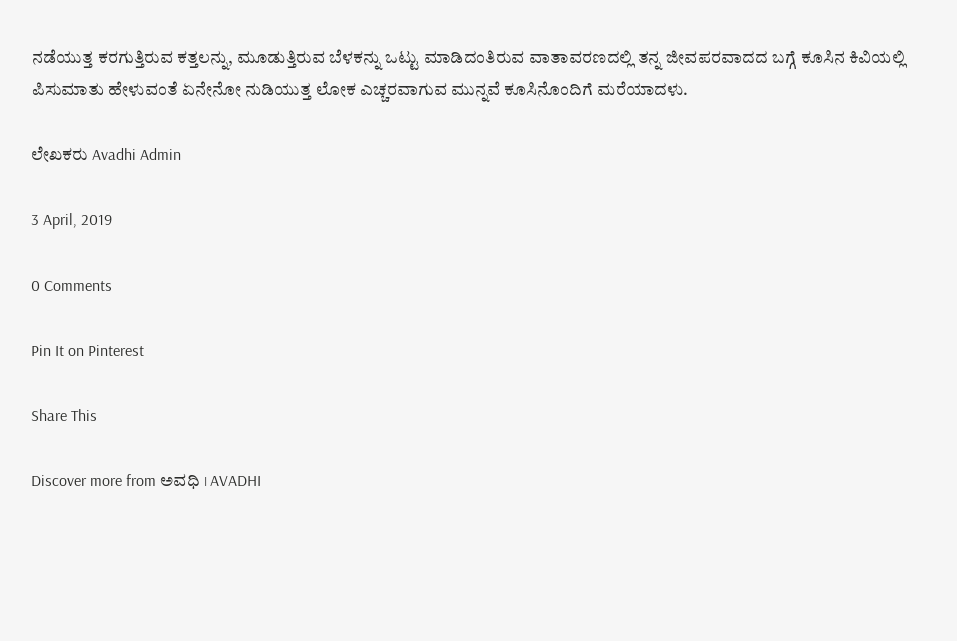ನಡೆಯುತ್ತ ಕರಗುತ್ತಿರುವ ಕತ್ತಲನ್ನು, ಮೂಡುತ್ತಿರುವ ಬೆಳಕನ್ನು ಒಟ್ಟು ಮಾಡಿದಂತಿರುವ ವಾತಾವರಣದಲ್ಲಿ ತನ್ನ ಜೀವಪರವಾದದ ಬಗ್ಗೆ ಕೂಸಿನ ಕಿವಿಯಲ್ಲಿ ಪಿಸುಮಾತು ಹೇಳುವಂತೆ ಏನೇನೋ ನುಡಿಯುತ್ತ ಲೋಕ ಎಚ್ಚರವಾಗುವ ಮುನ್ನವೆ ಕೂಸಿನೊಂದಿಗೆ ಮರೆಯಾದಳು.

ಲೇಖಕರು Avadhi Admin

3 April, 2019

0 Comments

Pin It on Pinterest

Share This

Discover more from ಅವಧಿ । AVADHI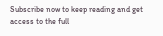Subscribe now to keep reading and get access to the full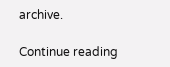archive.

Continue reading